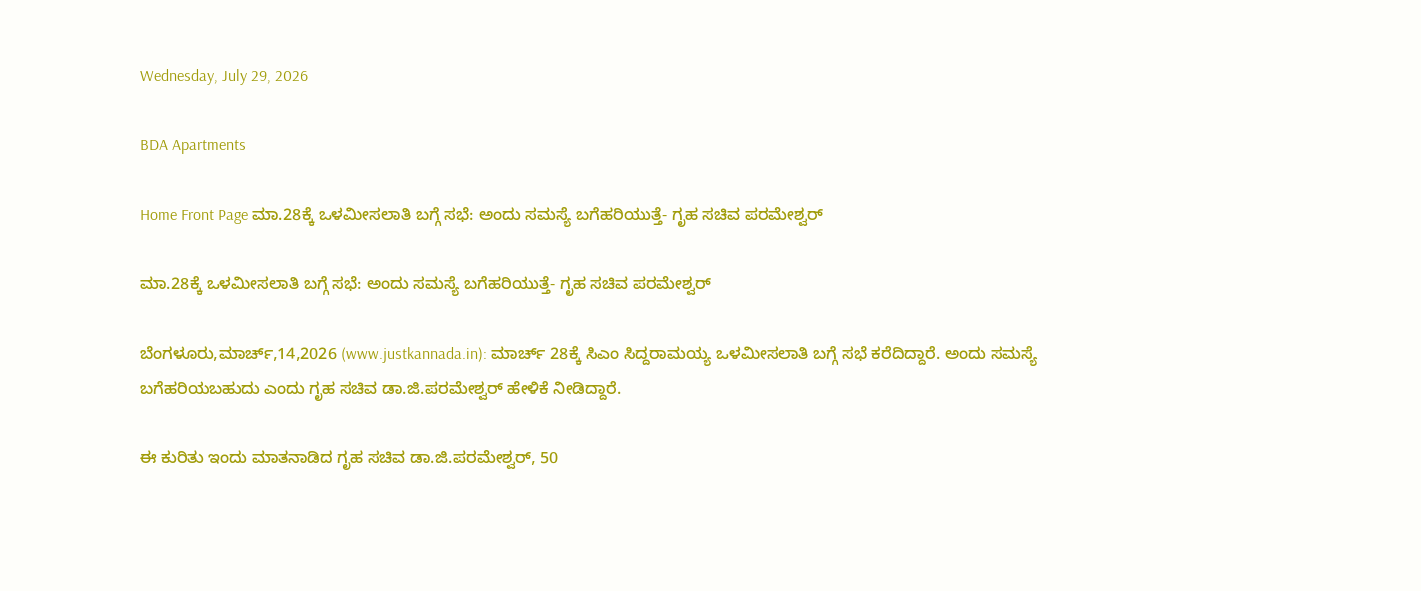Wednesday, July 29, 2026

BDA Apartments

Home Front Page ಮಾ.28ಕ್ಕೆ ಒಳಮೀಸಲಾತಿ ಬಗ್ಗೆ ಸಭೆ: ಅಂದು ಸಮಸ್ಯೆ ಬಗೆಹರಿಯುತ್ತೆ- ಗೃಹ ಸಚಿವ ಪರಮೇಶ್ವರ್

ಮಾ.28ಕ್ಕೆ ಒಳಮೀಸಲಾತಿ ಬಗ್ಗೆ ಸಭೆ: ಅಂದು ಸಮಸ್ಯೆ ಬಗೆಹರಿಯುತ್ತೆ- ಗೃಹ ಸಚಿವ ಪರಮೇಶ್ವರ್

ಬೆಂಗಳೂರು,ಮಾರ್ಚ್,14,2026 (www.justkannada.in): ಮಾರ್ಚ್ 28ಕ್ಕೆ ಸಿಎಂ ಸಿದ್ದರಾಮಯ್ಯ ಒಳಮೀಸಲಾತಿ ಬಗ್ಗೆ ಸಭೆ ಕರೆದಿದ್ದಾರೆ. ಅಂದು ಸಮಸ್ಯೆ ಬಗೆಹರಿಯಬಹುದು ಎಂದು ಗೃಹ ಸಚಿವ ಡಾ.ಜಿ.ಪರಮೇಶ್ವರ್ ಹೇಳಿಕೆ ನೀಡಿದ್ದಾರೆ.

ಈ ಕುರಿತು ಇಂದು ಮಾತನಾಡಿದ ಗೃಹ ಸಚಿವ ಡಾ.ಜಿ.ಪರಮೇಶ್ವರ್, 50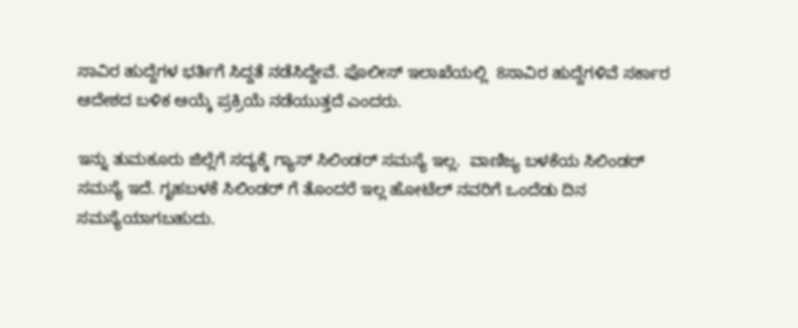ಸಾವಿರ ಹುದ್ದೆಗಳ ಭರ್ತಿಗೆ ಸಿದ್ದತೆ ನಡೆಸಿದ್ದೇವೆ. ಪೊಲೀಸ್ ಇಲಾಖೆಯಲ್ಲಿ  8ಸಾವಿರ ಹುದ್ದೆಗಳಿವೆ ಸರ್ಕಾರ ಆದೇಶದ ಬಳಿಕ ಆಯ್ಕೆ ಪ್ರಕ್ರಿಯೆ ನಡೆಯುತ್ತದೆ ಎಂದರು.

ಇನ್ನು ತುಮಕೂರು ಜಿಲ್ಲೆಗೆ ಸದ್ಯಕ್ಕೆ ಗ್ಯಾಸ್ ಸಿಲಿಂಡರ್ ಸಮಸ್ಯೆ ಇಲ್ಲ.  ವಾಣಿಜ್ಯ ಬಳಕೆಯ ಸಿಲಿಂಡರ್ ಸಮಸ್ಯೆ ಇದೆ. ಗೃಹಬಳಕೆ ಸಿಲಿಂಡರ್ ಗೆ ತೊಂದರೆ ಇಲ್ಲ ಹೋಟೆಲ್ ನವರಿಗೆ ಒಂದೆಡು ದಿನ ಸಮಸ್ಯೆಯಾಗಬಹುದು.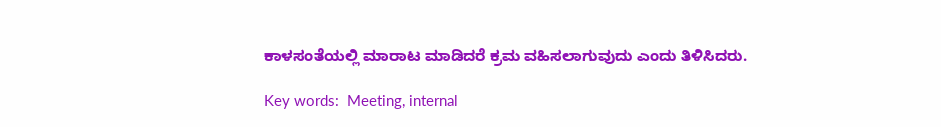ಕಾಳಸಂತೆಯಲ್ಲಿ ಮಾರಾಟ ಮಾಡಿದರೆ ಕ್ರಮ ವಹಿಸಲಾಗುವುದು ಎಂದು ತಿಳಿಸಿದರು.

Key words:  Meeting, internal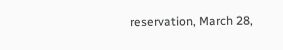reservation, March 28,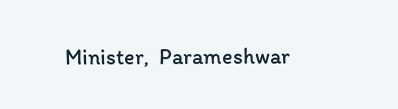Minister,  Parameshwar